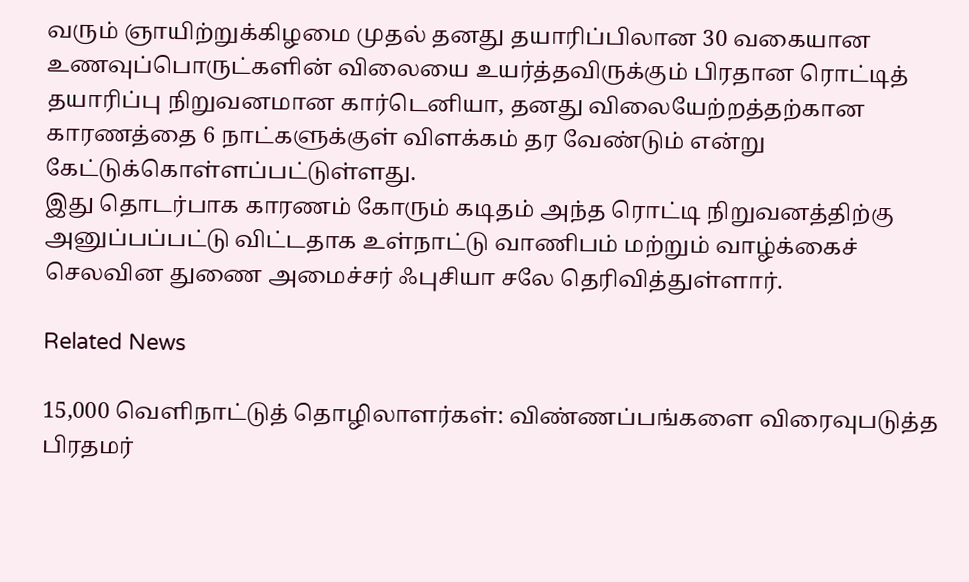வரும் ஞாயிற்றுக்கிழமை முதல் தனது தயாரிப்பிலான 30 வகையான உணவுப்பொருட்களின் விலையை உயர்த்தவிருக்கும் பிரதான ரொட்டித் தயாரிப்பு நிறுவனமான கார்டெனியா, தனது விலையேற்றத்தற்கான காரணத்தை 6 நாட்களுக்குள் விளக்கம் தர வேண்டும் என்று கேட்டுக்கொள்ளப்பட்டுள்ளது.
இது தொடர்பாக காரணம் கோரும் கடிதம் அந்த ரொட்டி நிறுவனத்திற்கு அனுப்பப்பட்டு விட்டதாக உள்நாட்டு வாணிபம் மற்றும் வாழ்க்கைச் செலவின துணை அமைச்சர் ஃபுசியா சலே தெரிவித்துள்ளார்.

Related News

15,000 வெளிநாட்டுத் தொழிலாளர்கள்: விண்ணப்பங்களை விரைவுபடுத்த பிரதமர்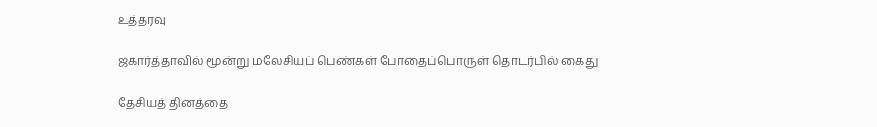உத்தரவு

ஜகார்த்தாவில் மூன்று மலேசியப் பெண்கள் போதைப்பொருள் தொடர்பில் கைது

தேசியத் தினத்தை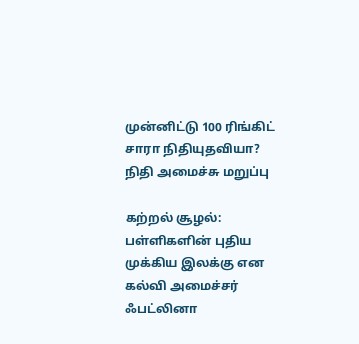முன்னிட்டு 100 ரிங்கிட் சாரா நிதியுதவியா? நிதி அமைச்சு மறுப்பு

கற்றல் சூழல்: பள்ளிகளின் புதிய முக்கிய இலக்கு என கல்வி அமைச்சர் ஃபட்லினா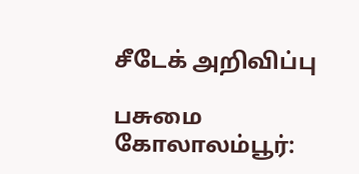சீடேக் அறிவிப்பு

பசுமை கோலாலம்பூர்: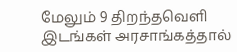மேலும் 9 திறந்தவெளி இடங்கள் அரசாங்கத்தால்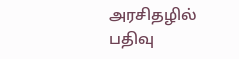அரசிதழில் பதிவு